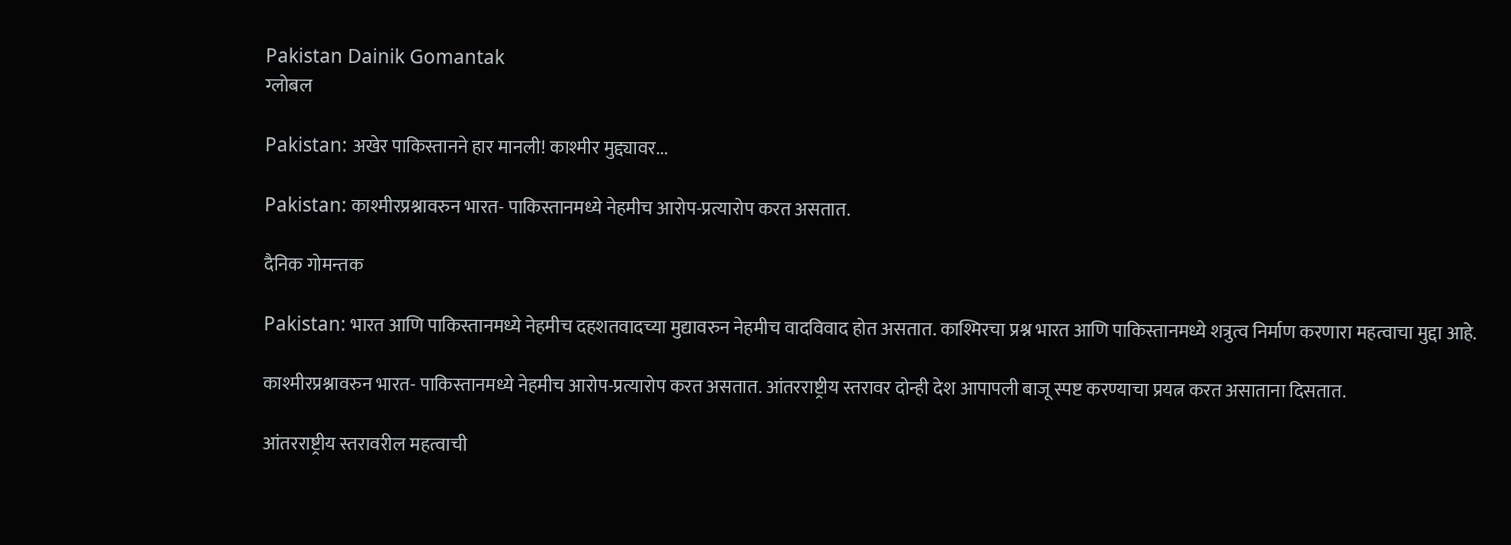Pakistan Dainik Gomantak
ग्लोबल

Pakistan: अखेर पाकिस्तानने हार मानली! काश्मीर मुद्द्यावर...

Pakistan: काश्मीरप्रश्नावरुन भारत- पाकिस्तानमध्ये नेहमीच आरोप-प्रत्यारोप करत असतात.

दैनिक गोमन्तक

Pakistan: भारत आणि पाकिस्तानमध्ये नेहमीच दहशतवादच्या मुद्यावरुन नेहमीच वादविवाद होत असतात. काश्मिरचा प्रश्न भारत आणि पाकिस्तानमध्ये शत्रुत्व निर्माण करणारा महत्वाचा मुद्दा आहे.

काश्मीरप्रश्नावरुन भारत- पाकिस्तानमध्ये नेहमीच आरोप-प्रत्यारोप करत असतात. आंतरराष्ट्रीय स्तरावर दोन्ही देश आपापली बाजू स्पष्ट करण्याचा प्रयत्न करत असाताना दिसतात.

आंतरराष्ट्रीय स्तरावरील महत्वाची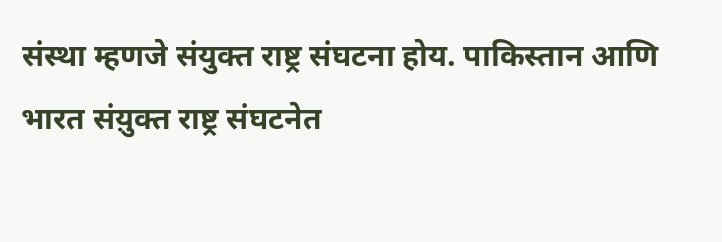संस्था म्हणजे संयुक्त राष्ट्र संघटना होय. पाकिस्तान आणि भारत संय़ुक्त राष्ट्र संघटनेत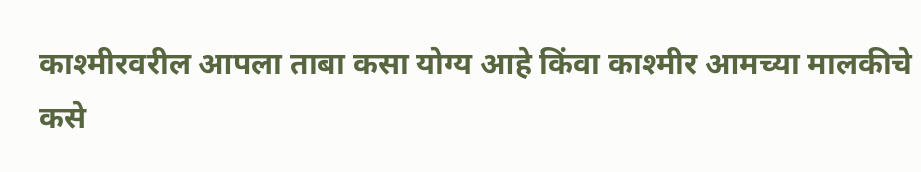काश्मीरवरील आपला ताबा कसा योग्य आहे किंवा काश्मीर आमच्या मालकीचे कसे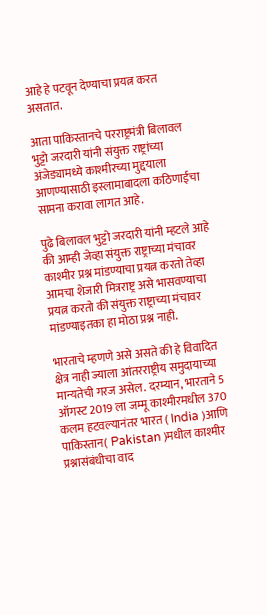आहे हे पटवून देण्याचा प्रयत्न करत असतात.

आता पाकिस्तानचे परराष्ट्रमंत्री बिलावल भुट्टो जरदारी यांनी संयुक्त राष्ट्रांच्या अंजेड्यामध्ये काश्मीरच्या मुद्दयाला आणण्यासाठी इस्लामाबादला कठिणाईचा सामना करावा लागत आहे.

पुढे बिलावल भुट्टो जरदारी यांनी म्हटले आहे की आम्ही जेव्हा संयुक्त राष्ट्राच्या मंचावर काश्मीर प्रश्न मांडण्याचा प्रयत्न करतो तेव्हा आमचा शेजारी मित्रराष्ट्र असे भासवण्याचा प्रयत्न करतो की संयुक्त राष्ट्राच्या मंचावर मांडण्याइतका हा मोठा प्रश्न नाही.

भारताचे म्हणणे असे असते की हे विवादित क्षेत्र नाही ज्याला आंतरराष्ट्रीय समुदायाच्या मान्यतेची गरज असेल. दरम्यान, भारताने 5 ऑगस्ट 2019 ला जम्मू काश्मीरमधील 370 कलम हटवल्यानंतर भारत ( India )आणि पाकिस्तान( Pakistan )मधील काश्मीर प्रश्नासंबंधीचा वाद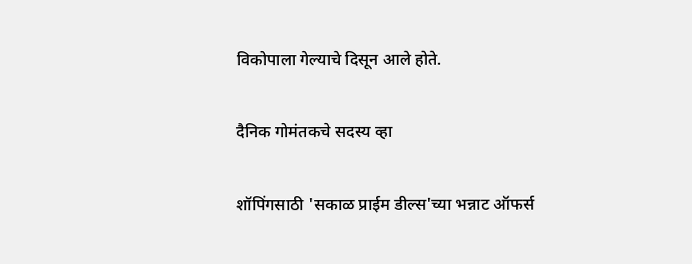विकोपाला गेल्याचे दिसून आले होते.

दैनिक गोमंतकचे सदस्य व्हा

शॉपिंगसाठी 'सकाळ प्राईम डील्स'च्या भन्नाट ऑफर्स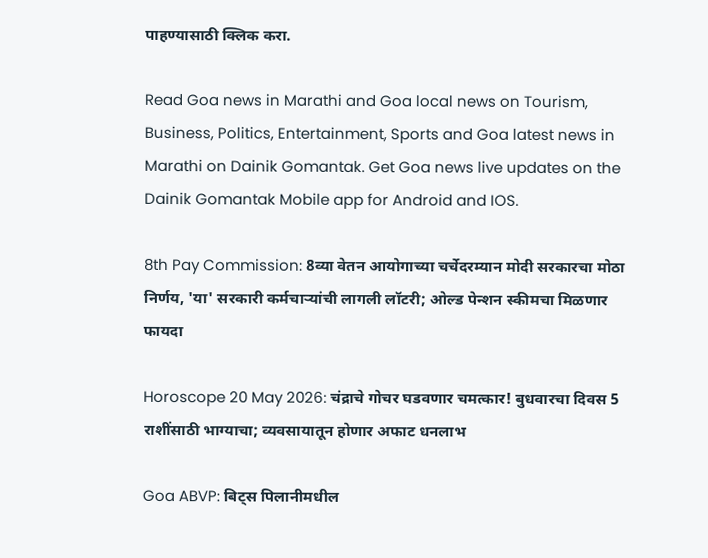पाहण्यासाठी क्लिक करा.

Read Goa news in Marathi and Goa local news on Tourism, Business, Politics, Entertainment, Sports and Goa latest news in Marathi on Dainik Gomantak. Get Goa news live updates on the Dainik Gomantak Mobile app for Android and IOS.

8th Pay Commission: 8व्या वेतन आयोगाच्या चर्चेदरम्यान मोदी सरकारचा मोठा निर्णय, 'या' सरकारी कर्मचाऱ्यांची लागली लॉटरी; ओल्ड पेन्शन स्कीमचा मिळणार फायदा

Horoscope 20 May 2026: चंद्राचे गोचर घडवणार चमत्कार! बुधवारचा दिवस 5 राशींसाठी भाग्याचा; व्यवसायातून होणार अफाट धनलाभ

Goa ABVP: बिट्स पिलानीमधील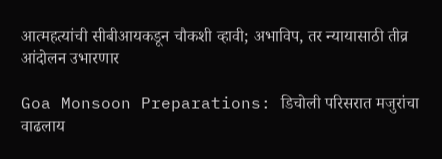आत्महत्यांची सीबीआयकडून चौकशी व्हावी; अभाविप, तर न्यायासाठी तीव्र आंदोलन उभारणार

Goa Monsoon Preparations: डिचोली परिसरात मजुरांचा वाढलाय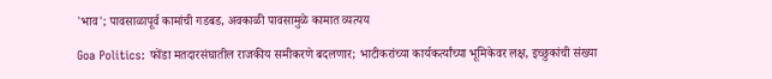'भाव'; पावसाळापूर्व कामांची गडबड, अवकाळी पावसामुळे कामात व्यत्यय

Goa Politics: फोंडा मतदारसंघातील राजकीय समीकरणे बदलणार; भाटीकरांच्या कार्यकर्त्यांच्या भूमिकेवर लक्ष, इच्छुकांची संख्या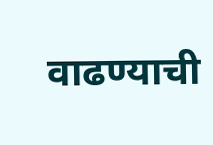वाढण्याची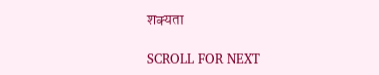शक्यता

SCROLL FOR NEXT